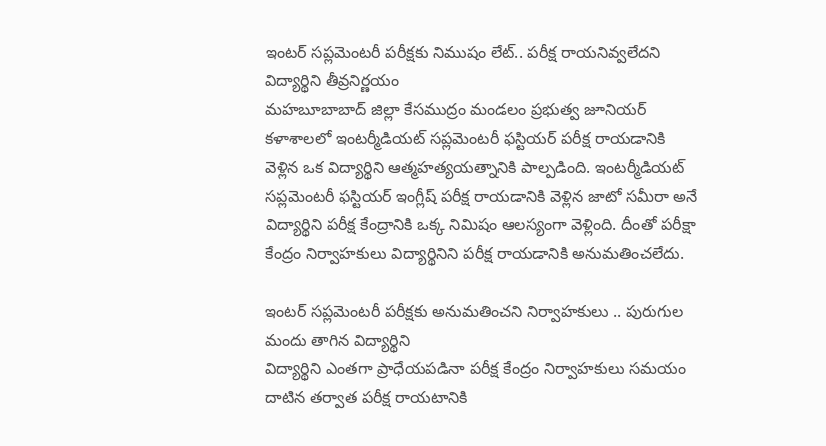ఇంటర్ సప్లమెంటరీ పరీక్షకు నిముషం లేట్.. పరీక్ష రాయనివ్వలేదని విద్యార్థిని తీవ్రనిర్ణయం
మహబూబాబాద్ జిల్లా కేసముద్రం మండలం ప్రభుత్వ జూనియర్ కళాశాలలో ఇంటర్మీడియట్ సప్లమెంటరీ ఫస్టియర్ పరీక్ష రాయడానికి వెళ్లిన ఒక విద్యార్థిని ఆత్మహత్యయత్నానికి పాల్పడింది. ఇంటర్మీడియట్ సప్లమెంటరీ ఫస్టియర్ ఇంగ్లీష్ పరీక్ష రాయడానికి వెళ్లిన జాటో సమీరా అనే విద్యార్థిని పరీక్ష కేంద్రానికి ఒక్క నిమిషం ఆలస్యంగా వెళ్లింది. దీంతో పరీక్షా కేంద్రం నిర్వాహకులు విద్యార్థినిని పరీక్ష రాయడానికి అనుమతించలేదు.

ఇంటర్ సప్లమెంటరీ పరీక్షకు అనుమతించని నిర్వాహకులు .. పురుగుల మందు తాగిన విద్యార్థిని
విద్యార్థిని ఎంతగా ప్రాధేయపడినా పరీక్ష కేంద్రం నిర్వాహకులు సమయం దాటిన తర్వాత పరీక్ష రాయటానికి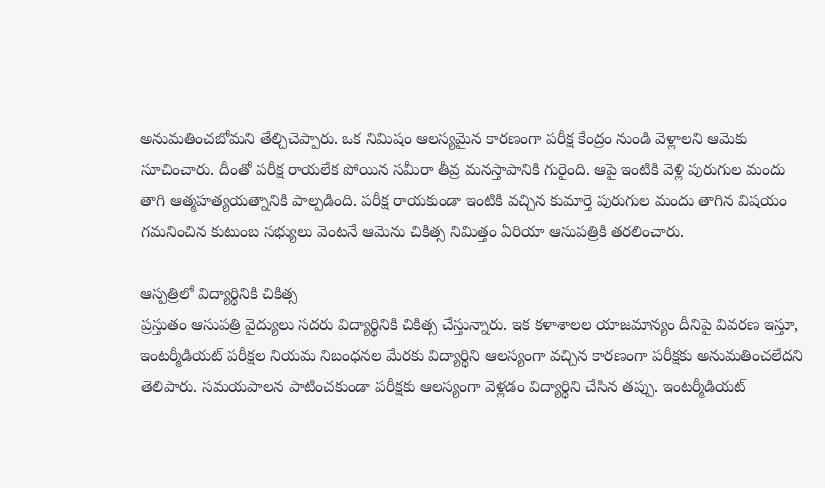అనుమతించబోమని తేల్చిచెప్పారు. ఒక నిమిషం ఆలస్యమైన కారణంగా పరీక్ష కేంద్రం నుండి వెళ్లాలని ఆమెకు సూచించారు. దీంతో పరీక్ష రాయలేక పోయిన సమీరా తీవ్ర మనస్తాపానికి గురైంది. ఆపై ఇంటికి వెళ్లి పురుగుల మందు తాగి ఆత్మహత్యయత్నానికి పాల్పడింది. పరీక్ష రాయకుండా ఇంటికి వచ్చిన కుమార్తె పురుగుల మందు తాగిన విషయం గమనించిన కుటుంబ సభ్యులు వెంటనే ఆమెను చికిత్స నిమిత్తం ఏరియా ఆసుపత్రికి తరలించారు.

ఆస్పత్రిలో విద్యార్థినికి చికిత్స
ప్రస్తుతం ఆసుపత్రి వైద్యులు సదరు విద్యార్థినికి చికిత్స చేస్తున్నారు. ఇక కళాశాలల యాజమాన్యం దీనిపై వివరణ ఇస్తూ, ఇంటర్మీడియట్ పరీక్షల నియమ నిబంధనల మేరకు విద్యార్థిని ఆలస్యంగా వచ్చిన కారణంగా పరీక్షకు అనుమతించలేదని తెలిపారు. సమయపాలన పాటించకుండా పరీక్షకు ఆలస్యంగా వెళ్లడం విద్యార్థిని చేసిన తప్పు. ఇంటర్మీడియట్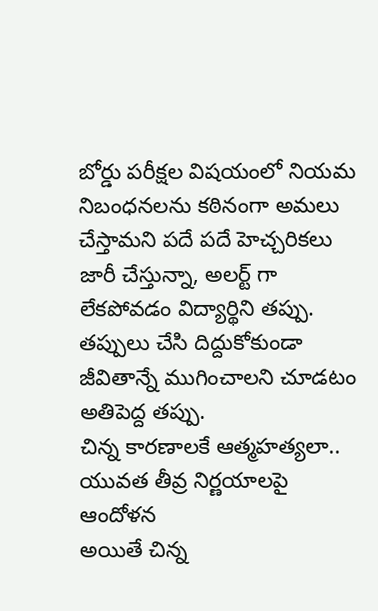బోర్డు పరీక్షల విషయంలో నియమ నిబంధనలను కఠినంగా అమలు చేస్తామని పదే పదే హెచ్చరికలు జారీ చేస్తున్నా, అలర్ట్ గా లేకపోవడం విద్యార్థిని తప్పు. తప్పులు చేసి దిద్దుకోకుండా జీవితాన్నే ముగించాలని చూడటం అతిపెద్ద తప్పు.
చిన్న కారణాలకే ఆత్మహత్యలా.. యువత తీవ్ర నిర్ణయాలపై ఆందోళన
అయితే చిన్న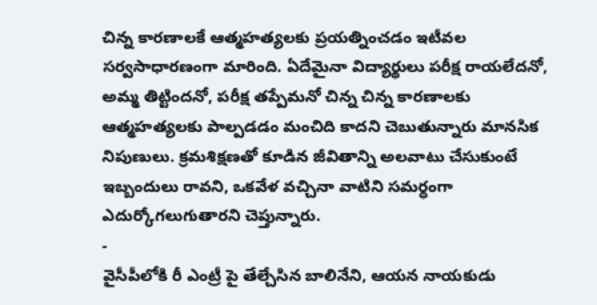చిన్న కారణాలకే ఆత్మహత్యలకు ప్రయత్నించడం ఇటీవల సర్వసాధారణంగా మారింది. ఏదేమైనా విద్యార్థులు పరీక్ష రాయలేదనో, అమ్మ తిట్టిందనో, పరీక్ష తప్పేమనో చిన్న చిన్న కారణాలకు ఆత్మహత్యలకు పాల్పడడం మంచిది కాదని చెబుతున్నారు మానసిక నిపుణులు. క్రమశిక్షణతో కూడిన జీవితాన్ని అలవాటు చేసుకుంటే ఇబ్బందులు రావని, ఒకవేళ వచ్చినా వాటిని సమర్ధంగా ఎదుర్కోగలుగుతారని చెప్తున్నారు.
-
వైసీపీలోకి రీ ఎంట్రీ పై తేల్చేసిన బాలినేని, ఆయన నాయకుడు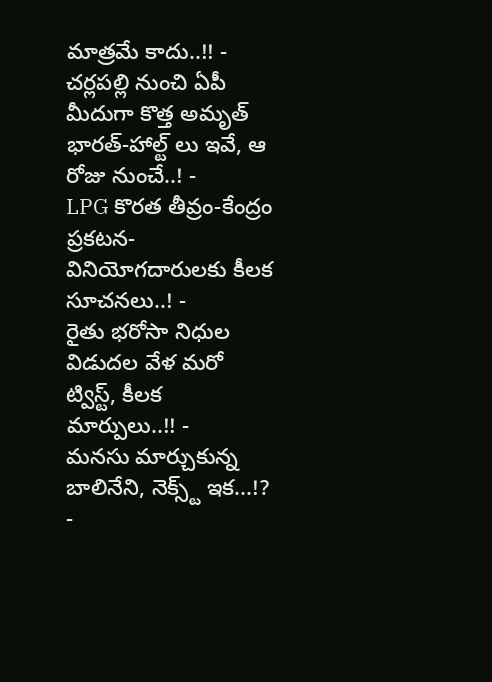మాత్రమే కాదు..!! -
చర్లపల్లి నుంచి ఏపీ మీదుగా కొత్త అమృత్ భారత్-హాల్ట్ లు ఇవే, ఆ రోజు నుంచే..! -
LPG కొరత తీవ్రం-కేంద్రం ప్రకటన-వినియోగదారులకు కీలక సూచనలు..! -
రైతు భరోసా నిధుల విడుదల వేళ మరో ట్విస్ట్, కీలక మార్పులు..!! -
మనసు మార్చుకున్న బాలినేని, నెక్స్ట్ ఇక...!? -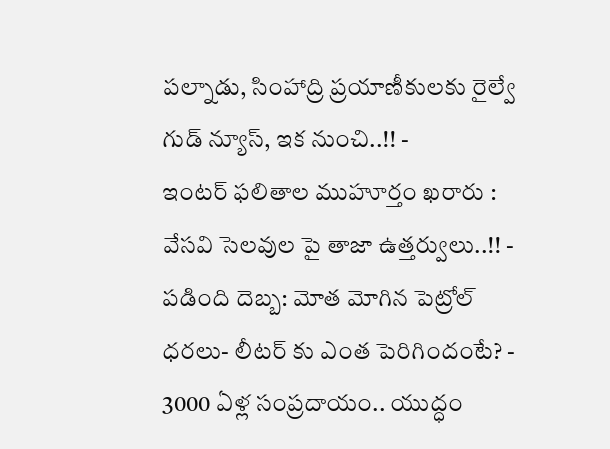పల్నాడు, సింహాద్రి ప్రయాణీకులకు రైల్వే గుడ్ న్యూస్, ఇక నుంచి..!! -
ఇంటర్ ఫలితాల ముహూర్తం ఖరారు : వేసవి సెలవుల పై తాజా ఉత్తర్వులు..!! -
పడింది దెబ్బ: మోత మోగిన పెట్రోల్ ధరలు- లీటర్ కు ఎంత పెరిగిందంటే? -
3000 ఏళ్ల సంప్రదాయం.. యుద్ధం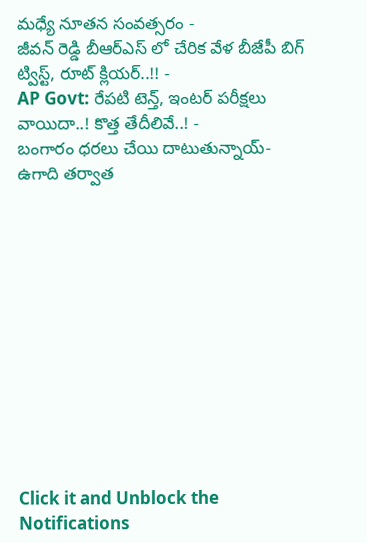మధ్యే నూతన సంవత్సరం -
జీవన్ రెడ్డి బీఆర్ఎస్ లో చేరిక వేళ బీజేపీ బిగ్ ట్విస్ట్, రూట్ క్లియర్..!! -
AP Govt: రేపటి టెన్త్, ఇంటర్ పరీక్షలు వాయిదా..! కొత్త తేదీలివే..! -
బంగారం ధరలు చేయి దాటుతున్నాయ్- ఉగాది తర్వాత












Click it and Unblock the Notifications